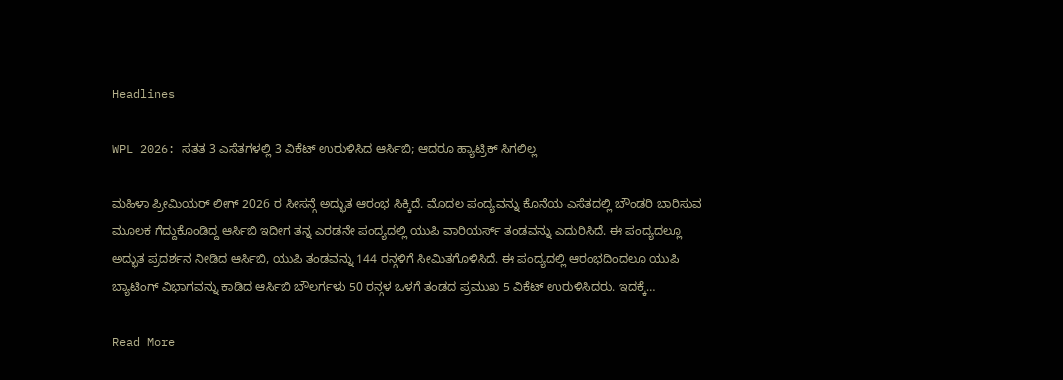Headlines

WPL 2026: ಸತತ 3 ಎಸೆತಗಳಲ್ಲಿ 3 ವಿಕೆಟ್‌ ಉರುಳಿಸಿದ ಆರ್ಸಿಬಿ; ಆದರೂ ಹ್ಯಾಟ್ರಿಕ್ ಸಿಗಲಿಲ್ಲ

ಮಹಿಳಾ ಪ್ರೀಮಿಯರ್ ಲೀಗ್ 2026 ರ ಸೀಸನ್ಗೆ ಅದ್ಭುತ ಆರಂಭ ಸಿಕ್ಕಿದೆ. ಮೊದಲ ಪಂದ್ಯವನ್ನು ಕೊನೆಯ ಎಸೆತದಲ್ಲಿ ಬೌಂಡರಿ ಬಾರಿಸುವ ಮೂಲಕ ಗೆದ್ದುಕೊಂಡಿದ್ದ ಆರ್ಸಿಬಿ ಇದೀಗ ತನ್ನ ಎರಡನೇ ಪಂದ್ಯದಲ್ಲಿ ಯುಪಿ ವಾರಿಯರ್ಸ್ ತಂಡವನ್ನು ಎದುರಿಸಿದೆ. ಈ ಪಂದ್ಯದಲ್ಲೂ ಅದ್ಭುತ ಪ್ರದರ್ಶನ ನೀಡಿದ ಆರ್ಸಿಬಿ, ಯುಪಿ ತಂಡವನ್ನು 144 ರನ್ಗಳಿಗೆ ಸೀಮಿತಗೊಳಿಸಿದೆ. ಈ ಪಂದ್ಯದಲ್ಲಿ ಆರಂಭದಿಂದಲೂ ಯುಪಿ ಬ್ಯಾಟಿಂಗ್ ವಿಭಾಗವನ್ನು ಕಾಡಿದ ಆರ್ಸಿಬಿ ಬೌಲರ್ಗಳು 50 ರನ್ಗಳ ಒಳಗೆ ತಂಡದ ಪ್ರಮುಖ 5 ವಿಕೆಟ್ ಉರುಳಿಸಿದರು. ಇದಕ್ಕೆ…

Read More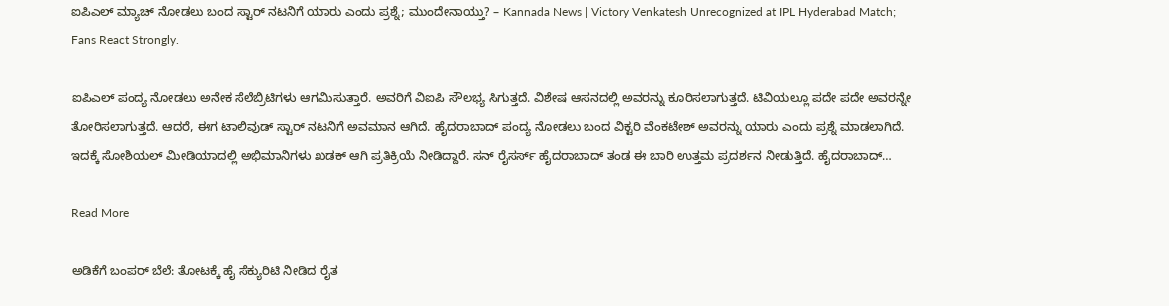ಐಪಿಎಲ್ ಮ್ಯಾಚ್ ನೋಡಲು ಬಂದ ಸ್ಟಾರ್ ನಟನಿಗೆ ಯಾರು ಎಂದು ಪ್ರಶ್ನೆ; ಮುಂದೇನಾಯ್ತು? – Kannada News | Victory Venkatesh Unrecognized at IPL Hyderabad Match; Fans React Strongly.

ಐಪಿಎಲ್ ಪಂದ್ಯ ನೋಡಲು ಅನೇಕ ಸೆಲೆಬ್ರಿಟಿಗಳು ಆಗಮಿಸುತ್ತಾರೆ. ಅವರಿಗೆ ವಿಐಪಿ ಸೌಲಭ್ಯ ಸಿಗುತ್ತದೆ. ವಿಶೇಷ ಆಸನದಲ್ಲಿ ಅವರನ್ನು ಕೂರಿಸಲಾಗುತ್ತದೆ. ಟಿವಿಯಲ್ಲೂ ಪದೇ ಪದೇ ಅವರನ್ನೇ ತೋರಿಸಲಾಗುತ್ತದೆ. ಆದರೆ, ಈಗ ಟಾಲಿವುಡ್ ಸ್ಟಾರ್ ನಟನಿಗೆ ಅವಮಾನ ಆಗಿದೆ. ಹೈದರಾಬಾದ್ ಪಂದ್ಯ ನೋಡಲು ಬಂದ ವಿಕ್ಟರಿ ವೆಂಕಟೇಶ್ ಅವರನ್ನು ಯಾರು ಎಂದು ಪ್ರಶ್ನೆ ಮಾಡಲಾಗಿದೆ. ಇದಕ್ಕೆ ಸೋಶಿಯಲ್ ಮೀಡಿಯಾದಲ್ಲಿ ಅಭಿಮಾನಿಗಳು ಖಡಕ್ ಆಗಿ ಪ್ರತಿಕ್ರಿಯೆ ನೀಡಿದ್ದಾರೆ. ಸನ್ ರೈಸರ್ಸ್ ಹೈದರಾಬಾದ್ ತಂಡ ಈ ಬಾರಿ ಉತ್ತಮ ಪ್ರದರ್ಶನ ನೀಡುತ್ತಿದೆ. ಹೈದರಾಬಾದ್…

Read More

ಅಡಿಕೆಗೆ ಬಂಪರ್ ಬೆಲೆ: ತೋಟಕ್ಕೆ ಹೈ ಸೆಕ್ಯುರಿಟಿ ನೀಡಿದ ರೈತ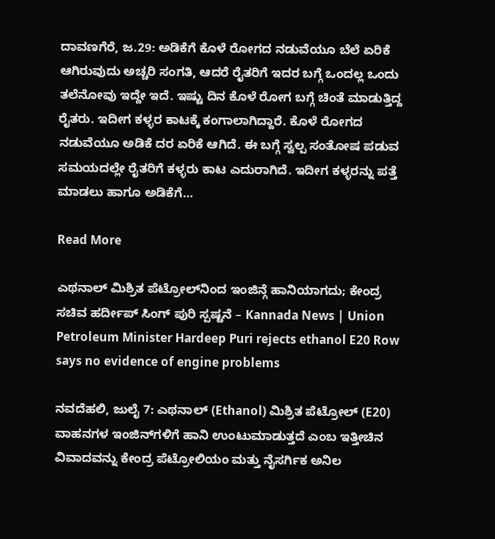ದಾವಣಗೆರೆ, ಜ.29: ಅಡಿಕೆಗೆ ಕೊಳೆ ರೋಗದ ನಡುವೆಯೂ ಬೆಲೆ ಏರಿಕೆ ಆಗಿರುವುದು ಅಚ್ಚರಿ ಸಂಗತಿ, ಆದರೆ ರೈತರಿಗೆ ಇದರ ಬಗ್ಗೆ ಒಂದಲ್ಲ ಒಂದು ತಲೆನೋವು ಇದ್ದೇ ಇದೆ. ಇಷ್ಟು ದಿನ ಕೊಳೆ ರೋಗ ಬಗ್ಗೆ ಚಿಂತೆ ಮಾಡುತ್ತಿದ್ದ ರೈತರು. ಇದೀಗ ಕಳ್ಳರ ಕಾಟಕ್ಕೆ ಕಂಗಾಲಾಗಿದ್ದಾರೆ. ಕೊಳೆ ರೋಗದ ನಡುವೆಯೂ ಅಡಿಕೆ ದರ ಏರಿಕೆ ಆಗಿದೆ. ಈ ಬಗ್ಗೆ ಸ್ವಲ್ಪ ಸಂತೋಷ ಪಡುವ ಸಮಯದಲ್ಲೇ ರೈತರಿಗೆ ಕಳ್ಳರು ಕಾಟ ಎದುರಾಗಿದೆ. ಇದೀಗ ಕಳ್ಳರನ್ನು ಪತ್ತೆ ಮಾಡಲು ಹಾಗೂ ಅಡಿಕೆಗೆ…

Read More

ಎಥನಾಲ್ ಮಿಶ್ರಿತ ಪೆಟ್ರೋಲ್‌ನಿಂದ ಇಂಜಿನ್ಗೆ ಹಾನಿಯಾಗದು; ಕೇಂದ್ರ ಸಚಿವ ಹರ್ದೀಪ್ ಸಿಂಗ್ ಪುರಿ ಸ್ಪಷ್ಟನೆ – Kannada News | Union Petroleum Minister Hardeep Puri rejects ethanol E20 Row says no evidence of engine problems

ನವದೆಹಲಿ, ಜುಲೈ 7: ಎಥನಾಲ್ (Ethanol) ಮಿಶ್ರಿತ ಪೆಟ್ರೋಲ್ (E20) ವಾಹನಗಳ ಇಂಜಿನ್‌ಗಳಿಗೆ ಹಾನಿ ಉಂಟುಮಾಡುತ್ತದೆ ಎಂಬ ಇತ್ತೀಚಿನ ವಿವಾದವನ್ನು ಕೇಂದ್ರ ಪೆಟ್ರೋಲಿಯಂ ಮತ್ತು ನೈಸರ್ಗಿಕ ಅನಿಲ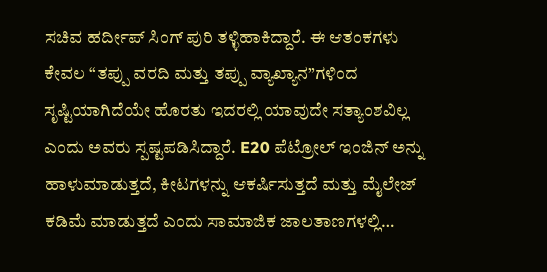ಸಚಿವ ಹರ್ದೀಪ್ ಸಿಂಗ್ ಪುರಿ ತಳ್ಳಿಹಾಕಿದ್ದಾರೆ. ಈ ಆತಂಕಗಳು ಕೇವಲ “ತಪ್ಪು ವರದಿ ಮತ್ತು ತಪ್ಪು ವ್ಯಾಖ್ಯಾನ”ಗಳಿಂದ ಸೃಷ್ಟಿಯಾಗಿದೆಯೇ ಹೊರತು ಇದರಲ್ಲಿ ಯಾವುದೇ ಸತ್ಯಾಂಶವಿಲ್ಲ ಎಂದು ಅವರು ಸ್ಪಷ್ಟಪಡಿಸಿದ್ದಾರೆ. E20 ಪೆಟ್ರೋಲ್ ಇಂಜಿನ್ ಅನ್ನು ಹಾಳುಮಾಡುತ್ತದೆ, ಕೀಟಗಳನ್ನು ಆಕರ್ಷಿಸುತ್ತದೆ ಮತ್ತು ಮೈಲೇಜ್ ಕಡಿಮೆ ಮಾಡುತ್ತದೆ ಎಂದು ಸಾಮಾಜಿಕ ಜಾಲತಾಣಗಳಲ್ಲಿ…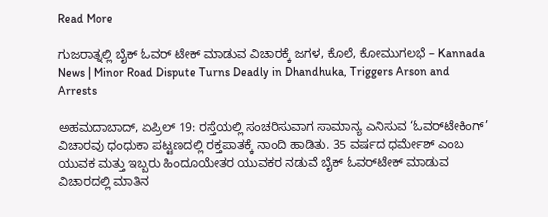Read More

ಗುಜರಾತ್ನಲ್ಲಿ ಬೈಕ್ ಓವರ್ ಟೇಕ್ ಮಾಡುವ ವಿಚಾರಕ್ಕೆ ಜಗಳ, ಕೊಲೆ, ಕೋಮುಗಲಭೆ – Kannada News | Minor Road Dispute Turns Deadly in Dhandhuka, Triggers Arson and Arrests

ಅಹಮದಾಬಾದ್, ಏಪ್ರಿಲ್ 19: ರಸ್ತೆಯಲ್ಲಿ ಸಂಚರಿಸುವಾಗ ಸಾಮಾನ್ಯ ಎನಿಸುವ ‘ಓವರ್‌ಟೇಕಿಂಗ್’ ವಿಚಾರವು ಧಂಧುಕಾ ಪಟ್ಟಣದಲ್ಲಿ ರಕ್ತಪಾತಕ್ಕೆ ನಾಂದಿ ಹಾಡಿತು. 35 ವರ್ಷದ ಧರ್ಮೇಶ್ ಎಂಬ ಯುವಕ ಮತ್ತು ಇಬ್ಬರು ಹಿಂದೂಯೇತರ ಯುವಕರ ನಡುವೆ ಬೈಕ್ ಓವರ್‌ಟೇಕ್ ಮಾಡುವ ವಿಚಾರದಲ್ಲಿ ಮಾತಿನ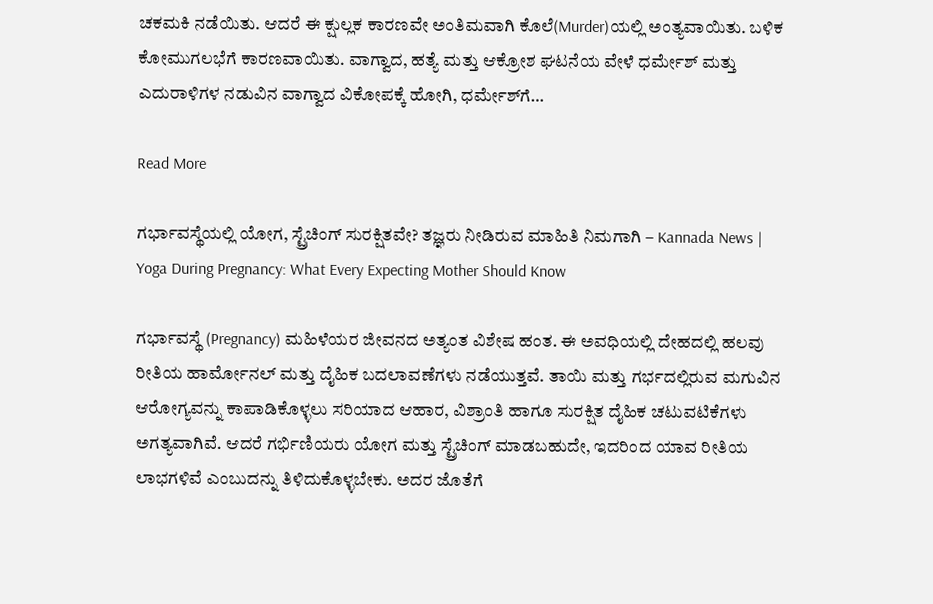ಚಕಮಕಿ ನಡೆಯಿತು. ಆದರೆ ಈ ಕ್ಷುಲ್ಲಕ ಕಾರಣವೇ ಅಂತಿಮವಾಗಿ ಕೊಲೆ(Murder)ಯಲ್ಲಿ ಅಂತ್ಯವಾಯಿತು. ಬಳಿಕ ಕೋಮುಗಲಭೆಗೆ ಕಾರಣವಾಯಿತು. ವಾಗ್ವಾದ, ಹತ್ಯೆ ಮತ್ತು ಆಕ್ರೋಶ ಘಟನೆಯ ವೇಳೆ ಧರ್ಮೇಶ್ ಮತ್ತು ಎದುರಾಳಿಗಳ ನಡುವಿನ ವಾಗ್ವಾದ ವಿಕೋಪಕ್ಕೆ ಹೋಗಿ, ಧರ್ಮೇಶ್‌ಗೆ…

Read More

ಗರ್ಭಾವಸ್ಥೆಯಲ್ಲಿ ಯೋಗ, ಸ್ಟ್ರೆಚಿಂಗ್ ಸುರಕ್ಷಿತವೇ? ತಜ್ಞರು ನೀಡಿರುವ ಮಾಹಿತಿ ನಿಮಗಾಗಿ – Kannada News | Yoga During Pregnancy: What Every Expecting Mother Should Know

ಗರ್ಭಾವಸ್ಥೆ (Pregnancy) ಮಹಿಳೆಯರ ಜೀವನದ ಅತ್ಯಂತ ವಿಶೇಷ ಹಂತ. ಈ ಅವಧಿಯಲ್ಲಿ ದೇಹದಲ್ಲಿ ಹಲವು ರೀತಿಯ ಹಾರ್ಮೋನಲ್ ಮತ್ತು ದೈಹಿಕ ಬದಲಾವಣೆಗಳು ನಡೆಯುತ್ತವೆ. ತಾಯಿ ಮತ್ತು ಗರ್ಭದಲ್ಲಿರುವ ಮಗುವಿನ ಆರೋಗ್ಯವನ್ನು ಕಾಪಾಡಿಕೊಳ್ಳಲು ಸರಿಯಾದ ಆಹಾರ, ವಿಶ್ರಾಂತಿ ಹಾಗೂ ಸುರಕ್ಷಿತ ದೈಹಿಕ ಚಟುವಟಿಕೆಗಳು ಅಗತ್ಯವಾಗಿವೆ. ಆದರೆ ಗರ್ಭಿಣಿಯರು ಯೋಗ ಮತ್ತು ಸ್ಟ್ರೆಚಿಂಗ್ ಮಾಡಬಹುದೇ, ಇದರಿಂದ ಯಾವ ರೀತಿಯ ಲಾಭಗಳಿವೆ ಎಂಬುದನ್ನು ತಿಳಿದುಕೊಳ್ಳಬೇಕು. ಅದರ ಜೊತೆಗೆ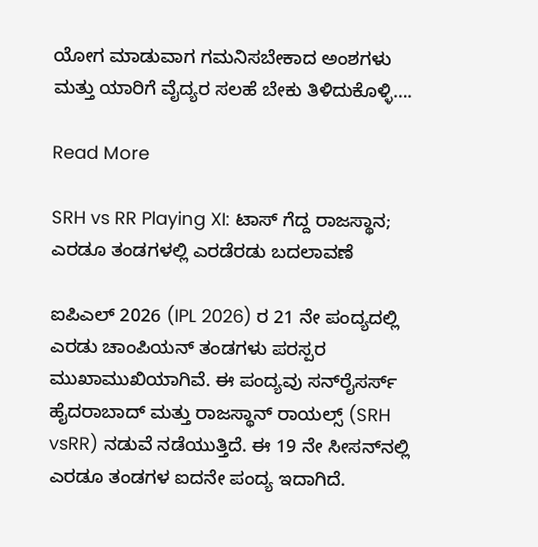ಯೋಗ ಮಾಡುವಾಗ ಗಮನಿಸಬೇಕಾದ ಅಂಶಗಳು ಮತ್ತು ಯಾರಿಗೆ ವೈದ್ಯರ ಸಲಹೆ ಬೇಕು ತಿಳಿದುಕೊಳ್ಳಿ….

Read More

SRH vs RR Playing XI: ಟಾಸ್ ಗೆದ್ದ ರಾಜಸ್ಥಾನ; ಎರಡೂ ತಂಡಗಳಲ್ಲಿ ಎರಡೆರಡು ಬದಲಾವಣೆ

ಐಪಿಎಲ್ 2026 (IPL 2026) ರ 21 ನೇ ಪಂದ್ಯದಲ್ಲಿ ಎರಡು ಚಾಂಪಿಯನ್ ತಂಡಗಳು ಪರಸ್ಪರ ಮುಖಾಮುಖಿಯಾಗಿವೆ. ಈ ಪಂದ್ಯವು ಸನ್‌ರೈಸರ್ಸ್ ಹೈದರಾಬಾದ್ ಮತ್ತು ರಾಜಸ್ಥಾನ್ ರಾಯಲ್ಸ್ (SRH vsRR) ನಡುವೆ ನಡೆಯುತ್ತಿದೆ. ಈ 19 ನೇ ಸೀಸನ್‌ನಲ್ಲಿ ಎರಡೂ ತಂಡಗಳ ಐದನೇ ಪಂದ್ಯ ಇದಾಗಿದೆ.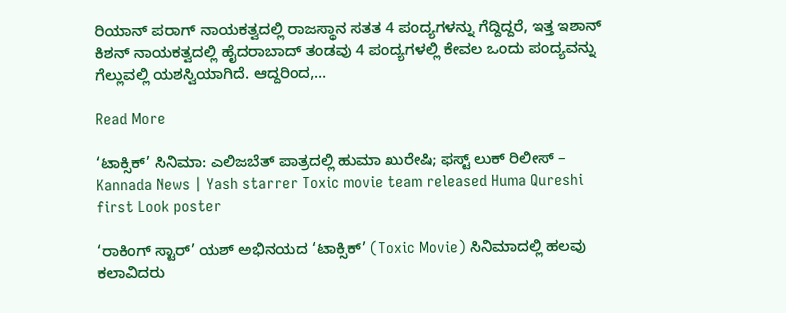ರಿಯಾನ್ ಪರಾಗ್ ನಾಯಕತ್ವದಲ್ಲಿ ರಾಜಸ್ಥಾನ ಸತತ 4 ಪಂದ್ಯಗಳನ್ನು ಗೆದ್ದಿದ್ದರೆ, ಇತ್ತ ಇಶಾನ್ ಕಿಶನ್ ನಾಯಕತ್ವದಲ್ಲಿ ಹೈದರಾಬಾದ್ ತಂಡವು 4 ಪಂದ್ಯಗಳಲ್ಲಿ ಕೇವಲ ಒಂದು ಪಂದ್ಯವನ್ನು ಗೆಲ್ಲುವಲ್ಲಿ ಯಶಸ್ವಿಯಾಗಿದೆ. ಆದ್ದರಿಂದ,…

Read More

‘ಟಾಕ್ಸಿಕ್’ ಸಿನಿಮಾ: ಎಲಿಜಬೆತ್ ಪಾತ್ರದಲ್ಲಿ ಹುಮಾ ಖುರೇಷಿ; ಫಸ್ಟ್ ಲುಕ್ ರಿಲೀಸ್ – Kannada News | Yash starrer Toxic movie team released Huma Qureshi first Look poster

‘ರಾಕಿಂಗ್ ಸ್ಟಾರ್’ ಯಶ್ ಅಭಿನಯದ ‘ಟಾಕ್ಸಿಕ್’ (Toxic Movie) ಸಿನಿಮಾದಲ್ಲಿ ಹಲವು ಕಲಾವಿದರು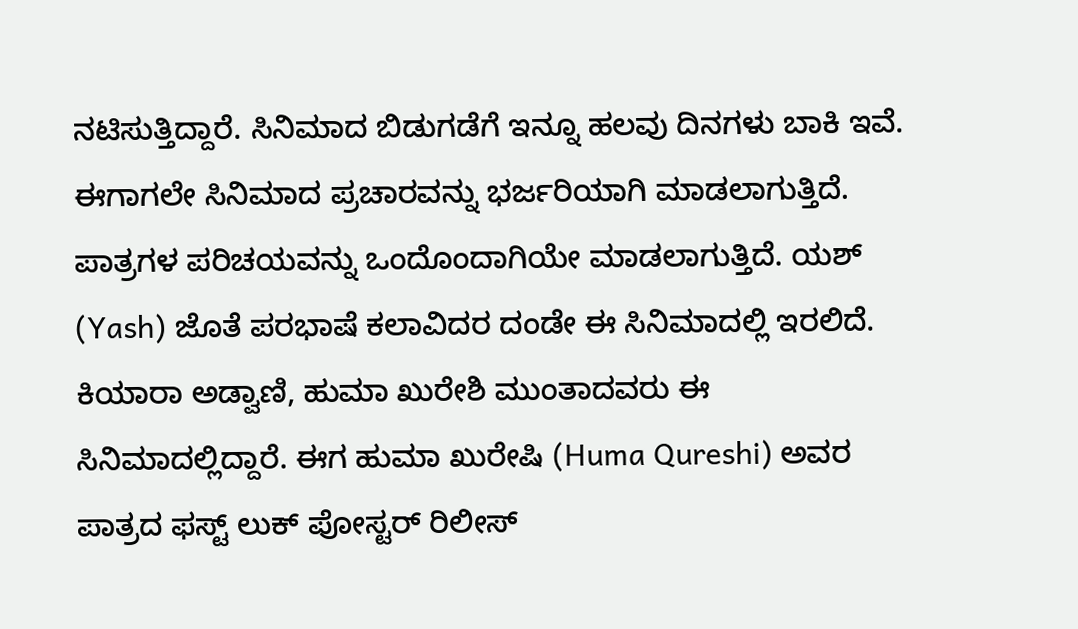ನಟಿಸುತ್ತಿದ್ದಾರೆ. ಸಿನಿಮಾದ ಬಿಡುಗಡೆಗೆ ಇನ್ನೂ ಹಲವು ದಿನಗಳು ಬಾಕಿ ಇವೆ. ಈಗಾಗಲೇ ಸಿನಿಮಾದ ಪ್ರಚಾರವನ್ನು ಭರ್ಜರಿಯಾಗಿ ಮಾಡಲಾಗುತ್ತಿದೆ. ಪಾತ್ರಗಳ ಪರಿಚಯವನ್ನು ಒಂದೊಂದಾಗಿಯೇ ಮಾಡಲಾಗುತ್ತಿದೆ. ಯಶ್ (Yash) ಜೊತೆ ಪರಭಾಷೆ ಕಲಾವಿದರ ದಂಡೇ ಈ ಸಿನಿಮಾದಲ್ಲಿ ಇರಲಿದೆ. ಕಿಯಾರಾ ಅಡ್ವಾಣಿ, ಹುಮಾ ಖುರೇಶಿ ಮುಂತಾದವರು ಈ ಸಿನಿಮಾದಲ್ಲಿದ್ದಾರೆ. ಈಗ ಹುಮಾ ಖುರೇಷಿ (Huma Qureshi) ಅವರ ಪಾತ್ರದ ಫಸ್ಟ್ ಲುಕ್ ಪೋಸ್ಟರ್ ರಿಲೀಸ್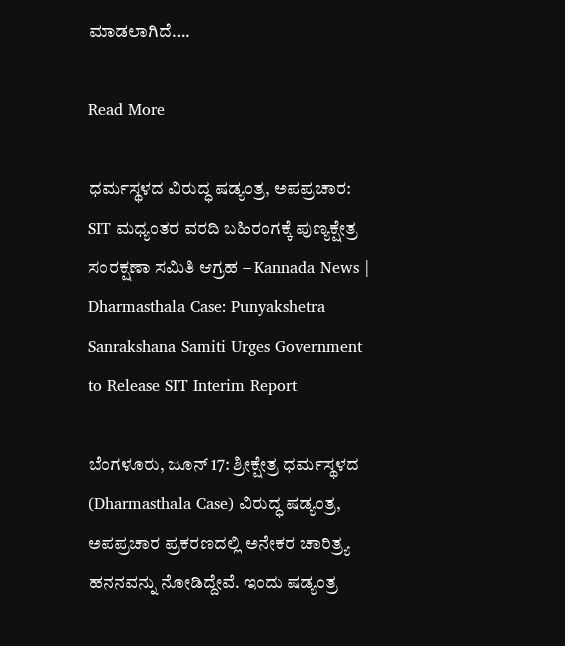ಮಾಡಲಾಗಿದೆ….

Read More

ಧರ್ಮಸ್ಥಳದ ವಿರುದ್ಧ ಷಡ್ಯಂತ್ರ, ಅಪಪ್ರಚಾರ: SIT ಮಧ್ಯಂತರ ವರದಿ ಬಹಿರಂಗಕ್ಕೆ ಪುಣ್ಯಕ್ಷೇತ್ರ ಸಂರಕ್ಷಣಾ ಸಮಿತಿ ಆಗ್ರಹ – Kannada News | Dharmasthala Case: Punyakshetra Sanrakshana Samiti Urges Government to Release SIT Interim Report

ಬೆಂಗಳೂರು, ಜೂನ್ 17: ಶ್ರೀಕ್ಷೇತ್ರ ಧರ್ಮಸ್ಥಳದ (Dharmasthala Case) ವಿರುದ್ಧ ಷಡ್ಯಂತ್ರ, ಅಪಪ್ರಚಾರ ಪ್ರಕರಣದಲ್ಲಿ ಅನೇಕರ ಚಾರಿತ್ರ್ಯ ಹನನವನ್ನು ನೋಡಿದ್ದೇವೆ. ಇಂದು ಷಡ್ಯಂತ್ರ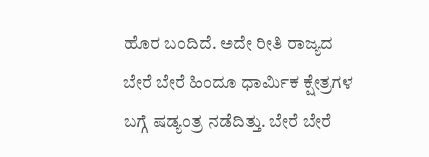ಹೊರ ಬಂದಿದೆ. ಅದೇ ರೀತಿ ರಾಜ್ಯದ ಬೇರೆ ಬೇರೆ ಹಿಂದೂ ಧಾರ್ಮಿಕ ಕ್ಷೇತ್ರಗಳ ಬಗ್ಗೆ ಷಡ್ಯಂತ್ರ ನಡೆದಿತ್ತು. ಬೇರೆ ಬೇರೆ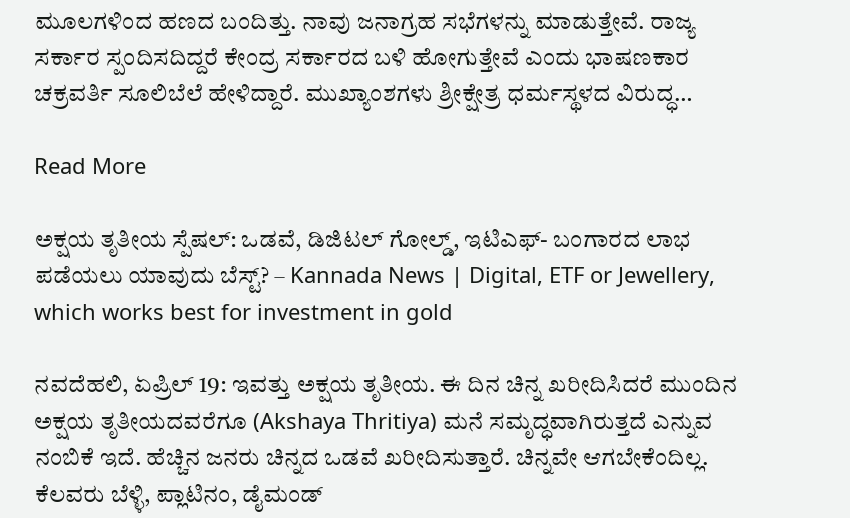ಮೂಲಗಳಿಂದ ಹಣದ ಬಂದಿತ್ತು. ನಾವು ಜನಾಗ್ರಹ ಸಭೆಗಳನ್ನು ಮಾಡುತ್ತೇವೆ. ರಾಜ್ಯ ಸರ್ಕಾರ ಸ್ಪಂದಿಸದಿದ್ದರೆ ಕೇಂದ್ರ ಸರ್ಕಾರದ ಬಳಿ ಹೋಗುತ್ತೇವೆ ಎಂದು ಭಾಷಣಕಾರ ಚಕ್ರವರ್ತಿ ಸೂಲಿಬೆಲೆ ಹೇಳಿದ್ದಾರೆ. ಮುಖ್ಯಾಂಶಗಳು ಶ್ರೀಕ್ಷೇತ್ರ ಧರ್ಮಸ್ಥಳದ ವಿರುದ್ಧ…

Read More

ಅಕ್ಷಯ ತೃತೀಯ ಸ್ಪೆಷಲ್: ಒಡವೆ, ಡಿಜಿಟಲ್ ಗೋಲ್ಡ್, ಇಟಿಎಫ್- ಬಂಗಾರದ ಲಾಭ ಪಡೆಯಲು ಯಾವುದು ಬೆಸ್ಟ್? – Kannada News | Digital, ETF or Jewellery, which works best for investment in gold

ನವದೆಹಲಿ, ಏಪ್ರಿಲ್ 19: ಇವತ್ತು ಅಕ್ಷಯ ತೃತೀಯ. ಈ ದಿನ ಚಿನ್ನ ಖರೀದಿಸಿದರೆ ಮುಂದಿನ ಅಕ್ಷಯ ತೃತೀಯದವರೆಗೂ (Akshaya Thritiya) ಮನೆ ಸಮೃದ್ಧವಾಗಿರುತ್ತದೆ ಎನ್ನುವ ನಂಬಿಕೆ ಇದೆ. ಹೆಚ್ಚಿನ ಜನರು ಚಿನ್ನದ ಒಡವೆ ಖರೀದಿಸುತ್ತಾರೆ. ಚಿನ್ನವೇ ಆಗಬೇಕೆಂದಿಲ್ಲ. ಕೆಲವರು ಬೆಳ್ಳಿ, ಪ್ಲಾಟಿನಂ, ಡೈಮಂಡ್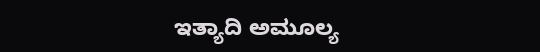ಇತ್ಯಾದಿ ಅಮೂಲ್ಯ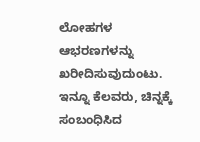ಲೋಹಗಳ ಆಭರಣಗಳನ್ನು ಖರೀದಿಸುವುದುಂಟು. ಇನ್ನೂ ಕೆಲವರು, ಚಿನ್ನಕ್ಕೆ ಸಂಬಂಧಿಸಿದ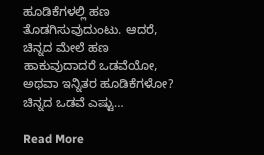ಹೂಡಿಕೆಗಳಲ್ಲಿ ಹಣ ತೊಡಗಿಸುವುದುಂಟು. ಆದರೆ, ಚಿನ್ನದ ಮೇಲೆ ಹಣ ಹಾಕುವುದಾದರೆ ಒಡವೆಯೋ, ಅಥವಾ ಇನ್ನಿತರ ಹೂಡಿಕೆಗಳೋ? ಚಿನ್ನದ ಒಡವೆ ಎಷ್ಟು…

Read More